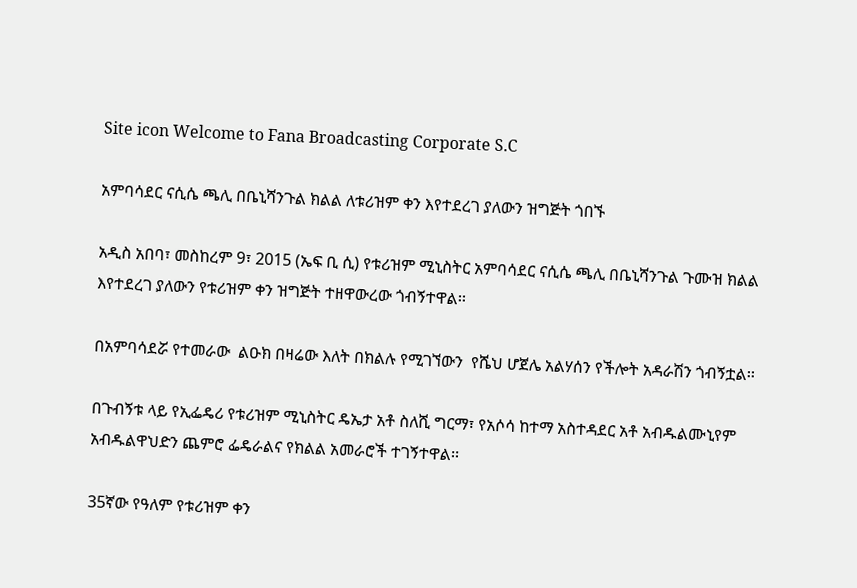Site icon Welcome to Fana Broadcasting Corporate S.C

አምባሳደር ናሲሴ ጫሊ በቤኒሻንጉል ክልል ለቱሪዝም ቀን እየተደረገ ያለውን ዝግጅት ጎበኙ

አዲስ አበባ፣ መስከረም 9፣ 2015 (ኤፍ ቢ ሲ) የቱሪዝም ሚኒስትር አምባሳደር ናሲሴ ጫሊ በቤኒሻንጉል ጉሙዝ ክልል እየተደረገ ያለውን የቱሪዝም ቀን ዝግጅት ተዘዋውረው ጎብኝተዋል፡፡

በአምባሳደሯ የተመራው  ልዑክ በዛሬው እለት በክልሉ የሚገኘውን  የሼህ ሆጀሌ አልሃሰን የችሎት አዳራሽን ጎብኝቷል፡፡

በጉብኝቱ ላይ የኢፌዴሪ የቱሪዝም ሚኒስትር ዴኤታ አቶ ስለሺ ግርማ፣ የአሶሳ ከተማ አስተዳደር አቶ አብዱልሙኒየም አብዱልዋህድን ጨምሮ ፌዴራልና የክልል አመራሮች ተገኝተዋል፡፡

35ኛው የዓለም የቱሪዝም ቀን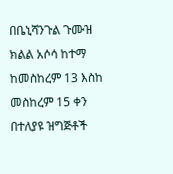በቤኒሻንጉል ጉሙዝ ክልል አሶሳ ከተማ ከመስከረም 13 እስከ መስከረም 15 ቀን በተለያዩ ዝግጅቶች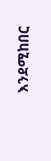እንደሚከበር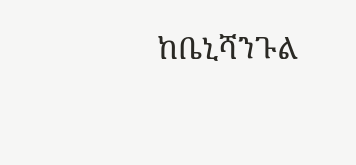ከቤኒሻንጉል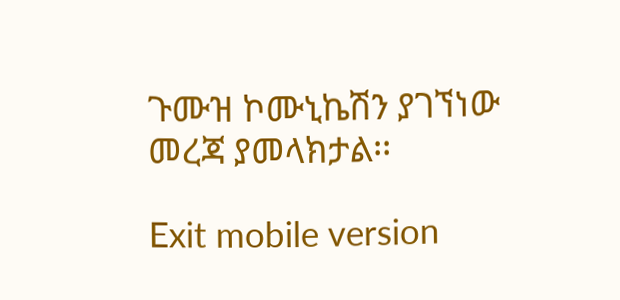ጉሙዝ ኮሙኒኬሽን ያገኘነው መረጃ ያመላክታል፡፡

Exit mobile version